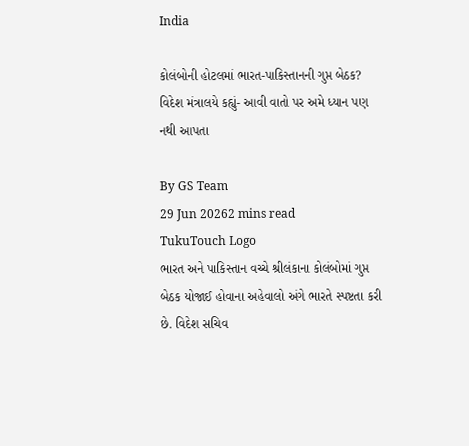India

કોલંબોની હોટલમાં ભારત-પાકિસ્તાનની ગુપ્ત બેઠક? વિદેશ મંત્રાલયે કહ્યું- આવી વાતો પર અમે ધ્યાન પણ નથી આપતા

By GS Team
29 Jun 20262 mins read
TukuTouch Logo
ભારત અને પાકિસ્તાન વચ્ચે શ્રીલંકાના કોલંબોમાં ગુપ્ત બેઠક યોજાઈ હોવાના અહેવાલો અંગે ભારતે સ્પષ્ટતા કરી છે. વિદેશ સચિવ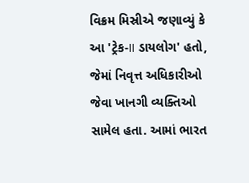વિક્રમ મિસ્રીએ જણાવ્યું કે આ 'ટ્રેક-II ડાયલોગ' હતો, જેમાં નિવૃત્ત અધિકારીઓ જેવા ખાનગી વ્યક્તિઓ સામેલ હતા. આમાં ભારત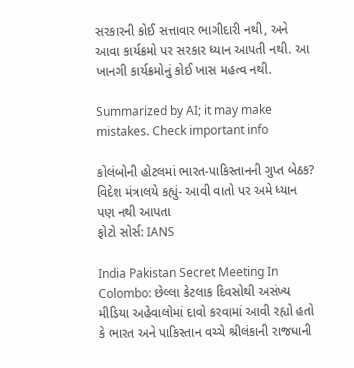સરકારની કોઈ સત્તાવાર ભાગીદારી નથી, અને આવા કાર્યક્રમો પર સરકાર ધ્યાન આપતી નથી. આ ખાનગી કાર્યક્રમોનું કોઈ ખાસ મહત્વ નથી.

Summarized by AI; it may make mistakes. Check important info

કોલંબોની હોટલમાં ભારત-પાકિસ્તાનની ગુપ્ત બેઠક? વિદેશ મંત્રાલયે કહ્યું- આવી વાતો પર અમે ધ્યાન પણ નથી આપતા
ફોટો સોર્સ: IANS

India Pakistan Secret Meeting In Colombo: છેલ્લા કેટલાક દિવસોથી અસંખ્ય મીડિયા અહેવાલોમાં દાવો કરવામાં આવી રહ્યો હતો કે ભારત અને પાકિસ્તાન વચ્ચે શ્રીલંકાની રાજધાની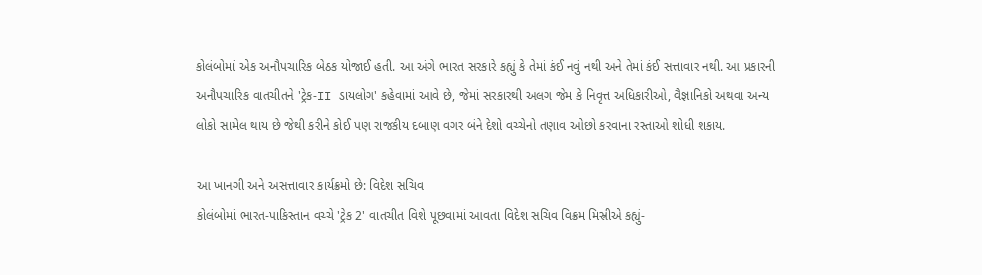કોલંબોમાં એક અનૌપચારિક બેઠક યોજાઈ હતી. આ અંગે ભારત સરકારે કહ્યું કે તેમાં કંઈ નવું નથી અને તેમાં કંઈ સત્તાવાર નથી. આ પ્રકારની અનૌપચારિક વાતચીતને 'ટ્રેક-II ડાયલોગ' કહેવામાં આવે છે, જેમાં સરકારથી અલગ જેમ કે નિવૃત્ત અધિકારીઓ, વૈજ્ઞાનિકો અથવા અન્ય લોકો સામેલ થાય છે જેથી કરીને કોઈ પણ રાજકીય દબાણ વગર બંને દેશો વચ્ચેનો તણાવ ઓછો કરવાના રસ્તાઓ શોધી શકાય.

આ ખાનગી અને અસત્તાવાર કાર્યક્રમો છે: વિદેશ સચિવ
કોલંબોમાં ભારત-પાકિસ્તાન વચ્ચે 'ટ્રેક 2' વાતચીત વિશે પૂછવામાં આવતા વિદેશ સચિવ વિક્રમ મિસ્રીએ કહ્યું-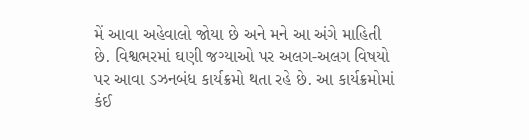મેં આવા અહેવાલો જોયા છે અને મને આ અંગે માહિતી છે. વિશ્વભરમાં ઘણી જગ્યાઓ પર અલગ-અલગ વિષયો પર આવા ડઝનબંધ કાર્યક્રમો થતા રહે છે. આ કાર્યક્રમોમાં કંઈ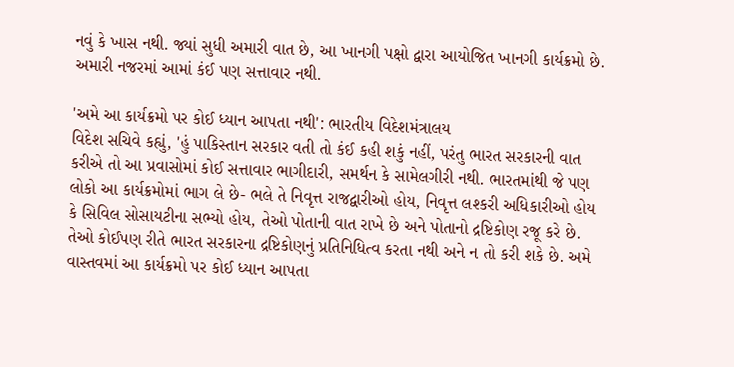નવું કે ખાસ નથી. જ્યાં સુધી અમારી વાત છે, આ ખાનગી પક્ષો દ્વારા આયોજિત ખાનગી કાર્યક્રમો છે. અમારી નજરમાં આમાં કંઈ પણ સત્તાવાર નથી.

'અમે આ કાર્યક્રમો પર કોઈ ધ્યાન આપતા નથી': ભારતીય વિદેશમંત્રાલય
વિદેશ સચિવે કહ્યું, 'હું પાકિસ્તાન સરકાર વતી તો કંઈ કહી શકું નહીં, પરંતુ ભારત સરકારની વાત કરીએ તો આ પ્રવાસોમાં કોઈ સત્તાવાર ભાગીદારી, સમર્થન કે સામેલગીરી નથી. ભારતમાંથી જે પણ લોકો આ કાર્યક્રમોમાં ભાગ લે છે- ભલે તે નિવૃત્ત રાજદ્વારીઓ હોય, નિવૃત્ત લશ્કરી અધિકારીઓ હોય કે સિવિલ સોસાયટીના સભ્યો હોય, તેઓ પોતાની વાત રાખે છે અને પોતાનો દ્રષ્ટિકોણ રજૂ કરે છે. તેઓ કોઈપણ રીતે ભારત સરકારના દ્રષ્ટિકોણનું પ્રતિનિધિત્વ કરતા નથી અને ન તો કરી શકે છે. અમે વાસ્તવમાં આ કાર્યક્રમો પર કોઈ ધ્યાન આપતા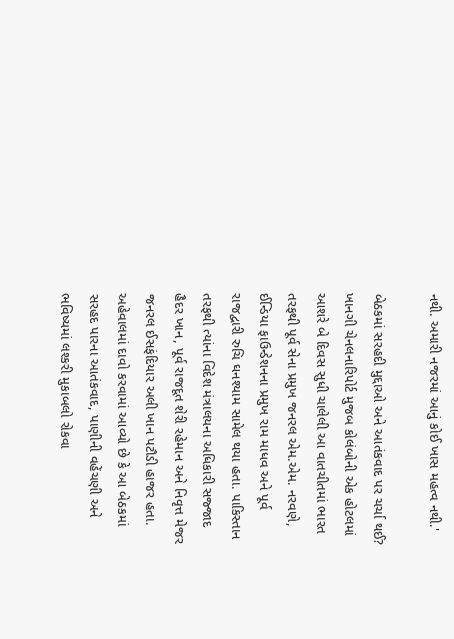નથી. અમારી નજરમાં આનું કોઈ ખાસ મહત્વ નથી.'

બેઠકમાં સરહદી મુદ્દાઓ અને આતંકવાદ પર ચર્ચા થઈ?
ખાનગી ચેનલનારિપોર્ટ મુજબ કોલંબોની એક હોટલમાં આશરે બે દિવસ સુધી ચાલેલી આ વાતચીતમાં ભારત તરફથી પૂર્વ સેના પ્રમુખ જનરલ એમ.એમ. નરવણે, ઈન્ડિયા ફાઉન્ડેશનના પ્રમુખ રામ માધવ અને પૂર્વ રાજદ્વારી રુચિ ઘનશ્યામ સામેલ થયા હતા. પાકિસ્તાન તરફથી ત્યાંના વિદેશ મંત્રાલયના અધિકારી સજ્જાદ હૈદર ખાન, પૂર્વ રાજદૂત શેરી રહેમાન અને નિવૃત્ત મેજર જનરલ ઈસફંદિયાર અલી ખાન પટૌડી હાજર હતા. અહેવાલમાં દાવો કરવામાં આવ્યો છે કે આ બેઠકમાં સરહદ પારના આતંકવાદ, પાણીની વહેંચણી અને ભવિષ્યમાં લશ્કરી મુકાબલો રોકવા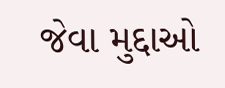જેવા મુદ્દાઓ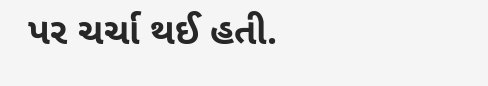પર ચર્ચા થઈ હતી.